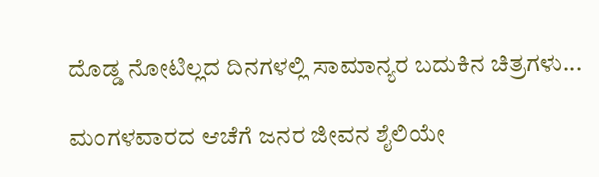ದೊಡ್ಡ ನೋಟಿಲ್ಲದ ದಿನಗಳಲ್ಲಿ ಸಾಮಾನ್ಯರ ಬದುಕಿನ ಚಿತ್ರಗಳು...

ಮಂಗಳವಾರದ ಆಚೆಗೆ ಜನರ ಜೀವನ ಶೈಲಿಯೇ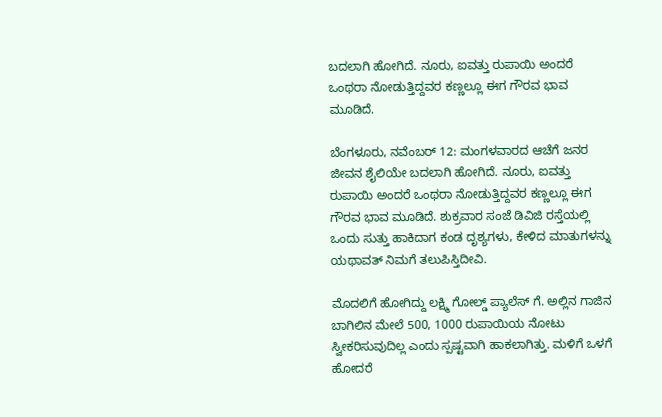ಬದಲಾಗಿ ಹೋಗಿದೆ. ನೂರು, ಐವತ್ತು ರುಪಾಯಿ ಅಂದರೆ ಒಂಥರಾ ನೋಡುತ್ತಿದ್ದವರ ಕಣ್ಣಲ್ಲೂ ಈಗ ಗೌರವ ಭಾವ ಮೂಡಿದೆ.

ಬೆಂಗಳೂರು, ನವೆಂಬರ್ 12: ಮಂಗಳವಾರದ ಆಚೆಗೆ ಜನರ ಜೀವನ ಶೈಲಿಯೇ ಬದಲಾಗಿ ಹೋಗಿದೆ. ನೂರು, ಐವತ್ತು ರುಪಾಯಿ ಅಂದರೆ ಒಂಥರಾ ನೋಡುತ್ತಿದ್ದವರ ಕಣ್ಣಲ್ಲೂ ಈಗ ಗೌರವ ಭಾವ ಮೂಡಿದೆ. ಶುಕ್ರವಾರ ಸಂಜೆ ಡಿವಿಜಿ ರಸ್ತೆಯಲ್ಲಿ ಒಂದು ಸುತ್ತು ಹಾಕಿದಾಗ ಕಂಡ ದೃಶ್ಯಗಳು, ಕೇಳಿದ ಮಾತುಗಳನ್ನು ಯಥಾವತ್ ನಿಮಗೆ ತಲುಪಿಸ್ತಿದೀವಿ.

ಮೊದಲಿಗೆ ಹೋಗಿದ್ದು ಲಕ್ಷ್ಮಿ ಗೋಲ್ಡ್ ಪ್ಯಾಲೆಸ್ ಗೆ. ಅಲ್ಲಿನ ಗಾಜಿನ ಬಾಗಿಲಿನ ಮೇಲೆ 500, 1000 ರುಪಾಯಿಯ ನೋಟು ಸ್ವೀಕರಿಸುವುದಿಲ್ಲ ಎಂದು ಸ್ಪಷ್ಟವಾಗಿ ಹಾಕಲಾಗಿತ್ತು. ಮಳಿಗೆ ಒಳಗೆ ಹೋದರೆ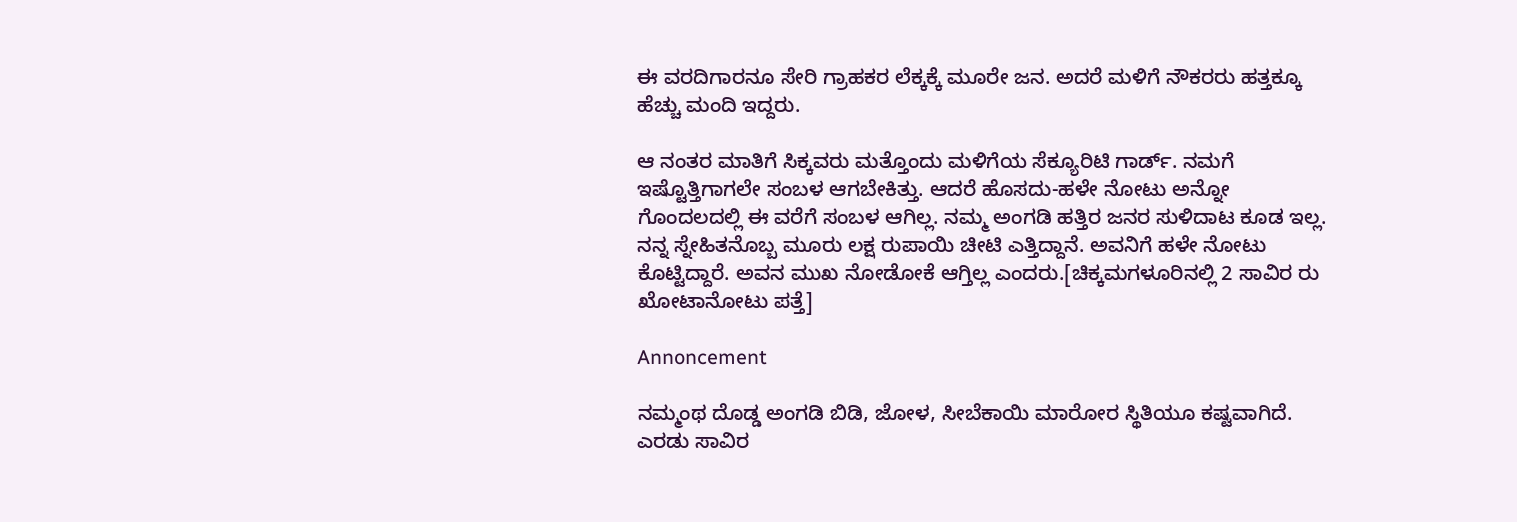ಈ ವರದಿಗಾರನೂ ಸೇರಿ ಗ್ರಾಹಕರ ಲೆಕ್ಕಕ್ಕೆ ಮೂರೇ ಜನ. ಅದರೆ ಮಳಿಗೆ ನೌಕರರು ಹತ್ತಕ್ಕೂ ಹೆಚ್ಚು ಮಂದಿ ಇದ್ದರು.

ಆ ನಂತರ ಮಾತಿಗೆ ಸಿಕ್ಕವರು ಮತ್ತೊಂದು ಮಳಿಗೆಯ ಸೆಕ್ಯೂರಿಟಿ ಗಾರ್ಡ್. ನಮಗೆ ಇಷ್ಟೊತ್ತಿಗಾಗಲೇ ಸಂಬಳ ಆಗಬೇಕಿತ್ತು. ಆದರೆ ಹೊಸದು-ಹಳೇ ನೋಟು ಅನ್ನೋ ಗೊಂದಲದಲ್ಲಿ ಈ ವರೆಗೆ ಸಂಬಳ ಆಗಿಲ್ಲ. ನಮ್ಮ ಅಂಗಡಿ ಹತ್ತಿರ ಜನರ ಸುಳಿದಾಟ ಕೂಡ ಇಲ್ಲ. ನನ್ನ ಸ್ನೇಹಿತನೊಬ್ಬ ಮೂರು ಲಕ್ಷ ರುಪಾಯಿ ಚೀಟಿ ಎತ್ತಿದ್ದಾನೆ. ಅವನಿಗೆ ಹಳೇ ನೋಟು ಕೊಟ್ಟಿದ್ದಾರೆ. ಅವನ ಮುಖ ನೋಡೋಕೆ ಆಗ್ತಿಲ್ಲ ಎಂದರು.[ಚಿಕ್ಕಮಗಳೂರಿನಲ್ಲಿ 2 ಸಾವಿರ ರು ಖೋಟಾನೋಟು ಪತ್ತೆ]

Annoncement

ನಮ್ಮಂಥ ದೊಡ್ಡ ಅಂಗಡಿ ಬಿಡಿ, ಜೋಳ, ಸೀಬೆಕಾಯಿ ಮಾರೋರ ಸ್ಥಿತಿಯೂ ಕಷ್ಟವಾಗಿದೆ. ಎರಡು ಸಾವಿರ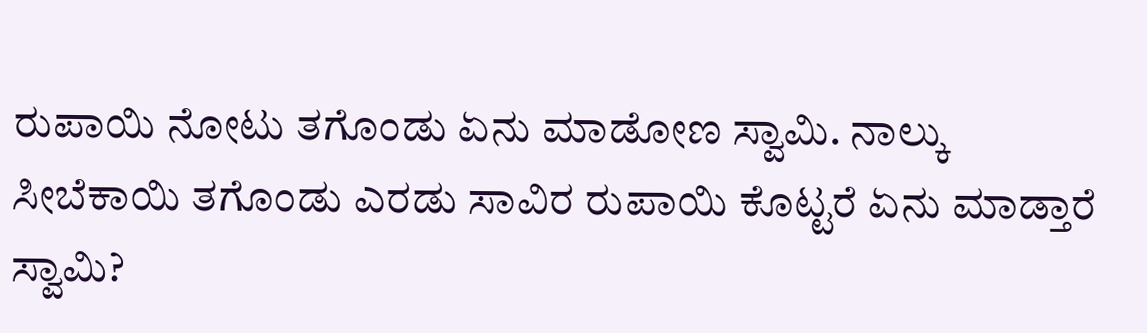ರುಪಾಯಿ ನೋಟು ತಗೊಂಡು ಏನು ಮಾಡೋಣ ಸ್ವಾಮಿ. ನಾಲ್ಕು ಸೀಬೆಕಾಯಿ ತಗೊಂಡು ಎರಡು ಸಾವಿರ ರುಪಾಯಿ ಕೊಟ್ಟರೆ ಏನು ಮಾಡ್ತಾರೆ ಸ್ವಾಮಿ?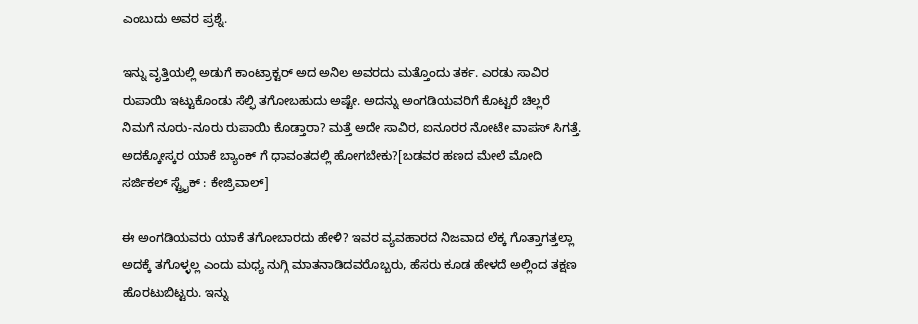ಎಂಬುದು ಅವರ ಪ್ರಶ್ನೆ.

ಇನ್ನು ವೃತ್ತಿಯಲ್ಲಿ ಅಡುಗೆ ಕಾಂಟ್ರಾಕ್ಟರ್ ಅದ ಅನಿಲ ಅವರದು ಮತ್ತೊಂದು ತರ್ಕ. ಎರಡು ಸಾವಿರ ರುಪಾಯಿ ಇಟ್ಟುಕೊಂಡು ಸೆಲ್ಫಿ ತಗೋಬಹುದು ಅಷ್ಟೇ. ಅದನ್ನು ಅಂಗಡಿಯವರಿಗೆ ಕೊಟ್ಟರೆ ಚಿಲ್ಲರೆ ನಿಮಗೆ ನೂರು-ನೂರು ರುಪಾಯಿ ಕೊಡ್ತಾರಾ? ಮತ್ತೆ ಅದೇ ಸಾವಿರ, ಐನೂರರ ನೋಟೇ ವಾಪಸ್ ಸಿಗತ್ತೆ. ಅದಕ್ಕೋಸ್ಕರ ಯಾಕೆ ಬ್ಯಾಂಕ್ ಗೆ ಧಾವಂತದಲ್ಲಿ ಹೋಗಬೇಕು?[ಬಡವರ ಹಣದ ಮೇಲೆ ಮೋದಿ ಸರ್ಜಿಕಲ್ ಸ್ಟ್ರೈಕ್ : ಕೇಜ್ರಿವಾಲ್]

ಈ ಅಂಗಡಿಯವರು ಯಾಕೆ ತಗೋಬಾರದು ಹೇಳಿ? ಇವರ ವ್ಯವಹಾರದ ನಿಜವಾದ ಲೆಕ್ಕ ಗೊತ್ತಾಗತ್ತಲ್ಲಾ ಅದಕ್ಕೆ ತಗೊಳ್ಳಲ್ಲ ಎಂದು ಮಧ್ಯ ನುಗ್ಗಿ ಮಾತನಾಡಿದವರೊಬ್ಬರು, ಹೆಸರು ಕೂಡ ಹೇಳದೆ ಅಲ್ಲಿಂದ ತಕ್ಷಣ ಹೊರಟುಬಿಟ್ಟರು. ಇನ್ನು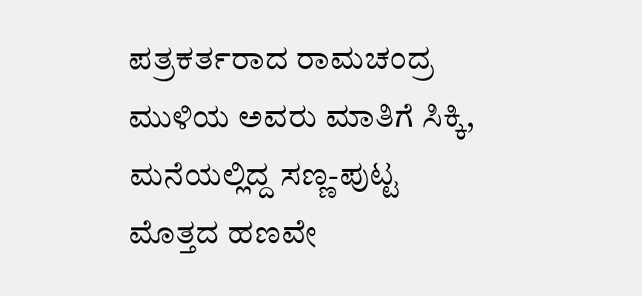ಪತ್ರಕರ್ತರಾದ ರಾಮಚಂದ್ರ ಮುಳಿಯ ಅವರು ಮಾತಿಗೆ ಸಿಕ್ಕಿ, ಮನೆಯಲ್ಲಿದ್ದ ಸಣ್ಣ-ಪುಟ್ಟ ಮೊತ್ತದ ಹಣವೇ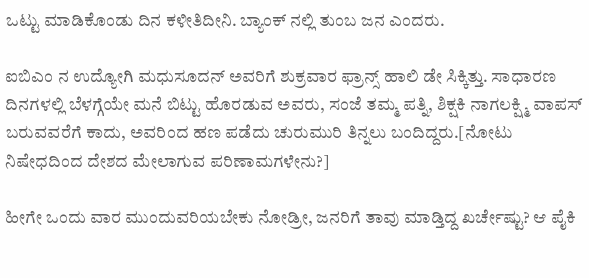ಒಟ್ಟು ಮಾಡಿಕೊಂಡು ದಿನ ಕಳೀತಿದೀನಿ. ಬ್ಯಾಂಕ್ ನಲ್ಲಿ ತುಂಬ ಜನ ಎಂದರು.

ಐಬಿಎಂ ನ ಉದ್ಯೋಗಿ ಮಧುಸೂದನ್ ಅವರಿಗೆ ಶುಕ್ರವಾರ ಫ್ರಾನ್ಸ್ ಹಾಲಿ ಡೇ ಸಿಕ್ಕಿತ್ತು. ಸಾಧಾರಣ ದಿನಗಳಲ್ಲಿ ಬೆಳಗ್ಗೆಯೇ ಮನೆ ಬಿಟ್ಟು ಹೊರಡುವ ಅವರು, ಸಂಜೆ ತಮ್ಮ ಪತ್ನಿ, ಶಿಕ್ಷಕಿ ನಾಗಲಕ್ಷ್ಮಿ ವಾಪಸ್ ಬರುವವರೆಗೆ ಕಾದು, ಅವರಿಂದ ಹಣ ಪಡೆದು ಚುರುಮುರಿ ತಿನ್ನಲು ಬಂದಿದ್ದರು.[ನೋಟು ನಿಷೇಧದಿಂದ ದೇಶದ ಮೇಲಾಗುವ ಪರಿಣಾಮಗಳೇನು?]

ಹೀಗೇ ಒಂದು ವಾರ ಮುಂದುವರಿಯಬೇಕು ನೋಡ್ರೀ, ಜನರಿಗೆ ತಾವು ಮಾಡ್ತಿದ್ದ ಖರ್ಚೇಷ್ಟು? ಆ ಪೈಕಿ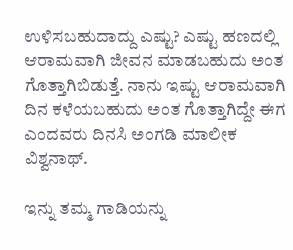ಉಳಿಸಬಹುದಾದ್ದು ಎಷ್ಟು? ಎಷ್ಟು ಹಣದಲ್ಲಿ ಆರಾಮವಾಗಿ ಜೀವನ ಮಾಡಬಹುದು ಅಂತ ಗೊತ್ತಾಗಿಬಿಡುತ್ತೆ. ನಾನು ಇಷ್ಟು ಆರಾಮವಾಗಿ ದಿನ ಕಳೆಯಬಹುದು ಅಂತ ಗೊತ್ತಾಗಿದ್ದೇ ಈಗ ಎಂದವರು ದಿನಸಿ ಅಂಗಡಿ ಮಾಲೀಕ ವಿಶ್ವನಾಥ್.

ಇನ್ನು ತಮ್ಮ ಗಾಡಿಯನ್ನು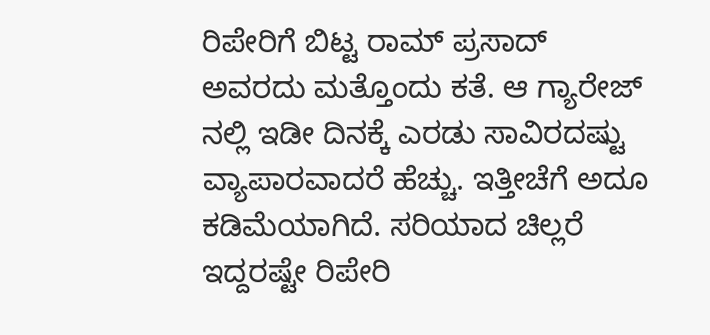ರಿಪೇರಿಗೆ ಬಿಟ್ಟ ರಾಮ್ ಪ್ರಸಾದ್ ಅವರದು ಮತ್ತೊಂದು ಕತೆ. ಆ ಗ್ಯಾರೇಜ್ ನಲ್ಲಿ ಇಡೀ ದಿನಕ್ಕೆ ಎರಡು ಸಾವಿರದಷ್ಟು ವ್ಯಾಪಾರವಾದರೆ ಹೆಚ್ಚು. ಇತ್ತೀಚೆಗೆ ಅದೂ ಕಡಿಮೆಯಾಗಿದೆ. ಸರಿಯಾದ ಚಿಲ್ಲರೆ ಇದ್ದರಷ್ಟೇ ರಿಪೇರಿ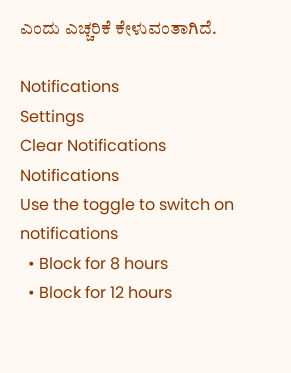ಎಂದು ಎಚ್ಚರಿಕೆ ಕೇಳುವಂತಾಗಿದೆ.

Notifications
Settings
Clear Notifications
Notifications
Use the toggle to switch on notifications
  • Block for 8 hours
  • Block for 12 hours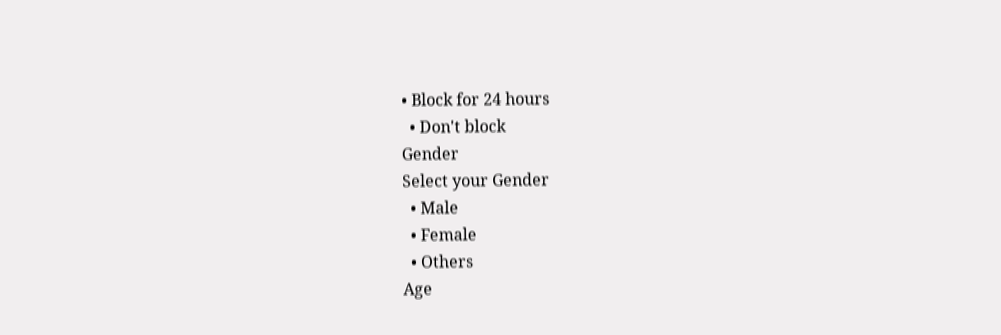• Block for 24 hours
  • Don't block
Gender
Select your Gender
  • Male
  • Female
  • Others
Age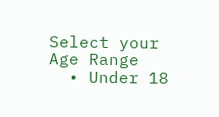Select your Age Range
  • Under 18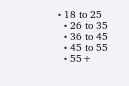• 18 to 25
  • 26 to 35
  • 36 to 45
  • 45 to 55
  • 55+